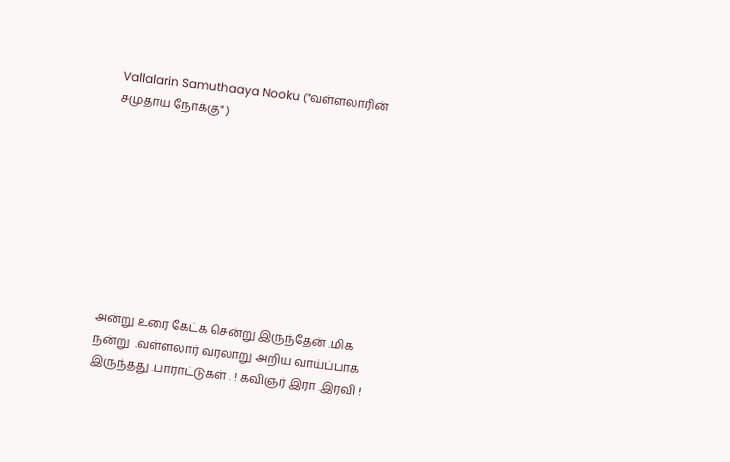Vallalarin Samuthaaya Nooku ("வள்ளலாரின் சமுதாய நோக்கு" )









அன்று உரை கேட்க சென்று இருந்தேன் .மிக நன்று  .வள்ளலார் வரலாறு அறிய வாய்ப்பாக இருந்தது .பாராட்டுகள் . ! கவிஞர் இரா .இரவி !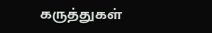கருத்துகள்